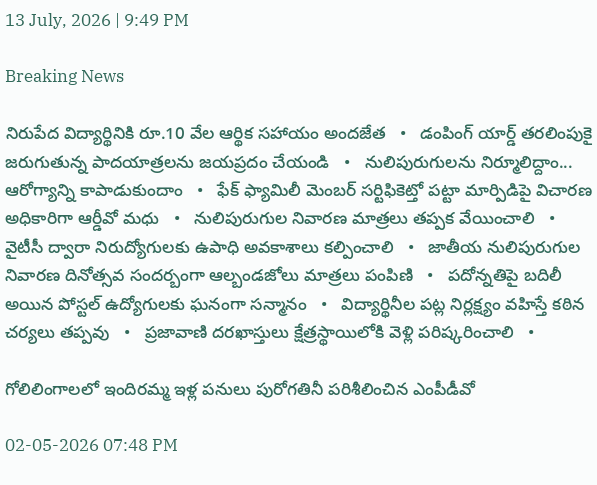13 July, 2026 | 9:49 PM

Breaking News

నిరుపేద విద్యార్థినికి రూ.10 వేల ఆర్థిక సహాయం అందజేత   •   డంపింగ్ యార్డ్ తరలింపుకై జరుగుతున్న పాదయాత్రలను జయప్రదం చేయండి   •   నులిపురుగులను నిర్మూలిద్దాం... ఆరోగ్యాన్ని కాపాడుకుందాం   •   ఫేక్ ఫ్యామిలీ మెంబర్ సర్టిఫికెట్తో పట్టా మార్పిడిపై విచారణ అధికారిగా ఆర్డీవో మధు   •   నులిపురుగుల నివారణ మాత్రలు తప్పక వేయించాలి   •   వైటీసీ ద్వారా నిరుద్యోగులకు ఉపాధి అవకాశాలు కల్పించాలి   •   జాతీయ నులిపురుగుల నివారణ దినోత్సవ సందర్బంగా ఆల్బండజోలు మాత్రలు పంపిణి   •   పదోన్నతిపై బదిలీ అయిన పోస్టల్ ఉద్యోగులకు ఘనంగా సన్మానం   •   విద్యార్థినీల పట్ల నిర్లక్ష్యం వహిస్తే కఠిన చర్యలు తప్పవు   •   ప్రజావాణి దరఖాస్తులు క్షేత్రస్థాయిలోకి వెళ్లి పరిష్కరించాలి   •

గోలిలింగాలలో ఇందిరమ్మ ఇళ్ల పనులు పురోగతినీ పరిశీలించిన ఎంపీడీవో

02-05-2026 07:48 PM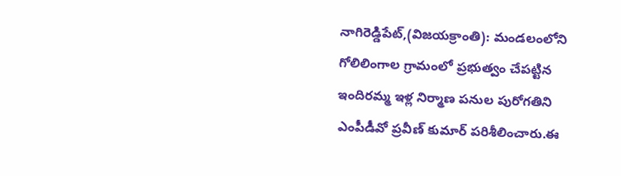నాగిరెడ్డిపేట్,(విజయక్రాంతి): మండలంలోని గోలిలింగాల గ్రామంలో ప్రభుత్వం చేపట్టిన ఇందిరమ్మ ఇళ్ల నిర్మాణ పనుల పురోగతిని ఎంపీడీవో ప్రవీణ్ కుమార్ పరిశీలించారు.ఈ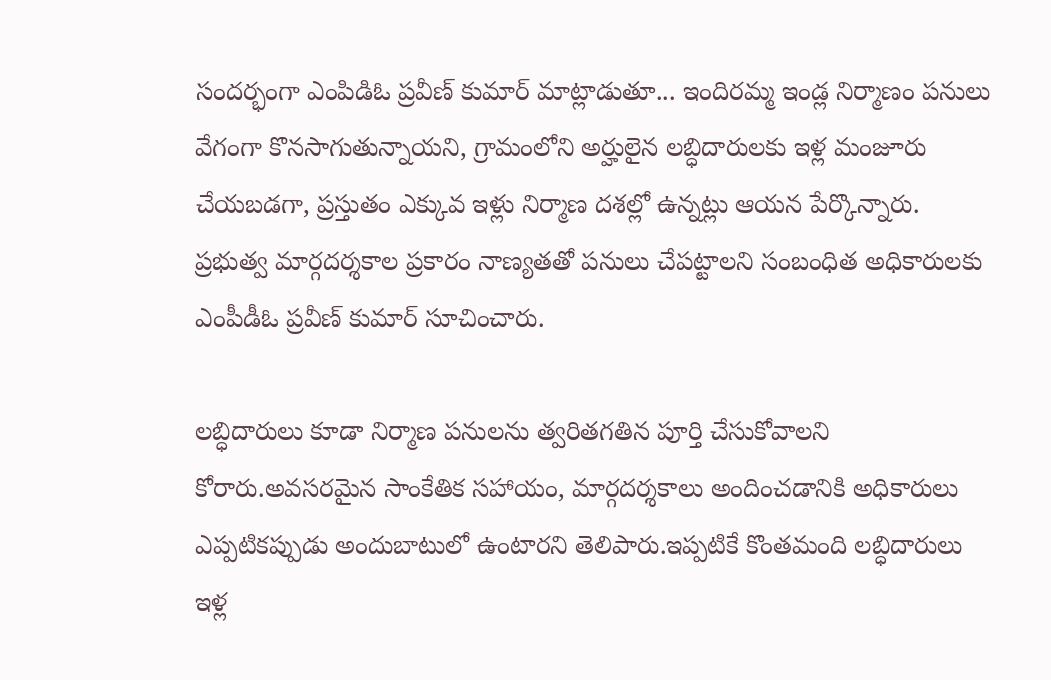సందర్భంగా ఎంపిడిఓ ప్రవీణ్ కుమార్ మాట్లాడుతూ... ఇందిరమ్మ ఇండ్ల నిర్మాణం పనులు వేగంగా కొనసాగుతున్నాయని, గ్రామంలోని అర్హులైన లబ్ధిదారులకు ఇళ్ల మంజూరు చేయబడగా, ప్రస్తుతం ఎక్కువ ఇళ్లు నిర్మాణ దశల్లో ఉన్నట్లు ఆయన పేర్కొన్నారు. ప్రభుత్వ మార్గదర్శకాల ప్రకారం నాణ్యతతో పనులు చేపట్టాలని సంబంధిత అధికారులకు ఎంపీడీఓ ప్రవీణ్ కుమార్ సూచించారు.

లబ్ధిదారులు కూడా నిర్మాణ పనులను త్వరితగతిన పూర్తి చేసుకోవాలని కోరారు.అవసరమైన సాంకేతిక సహాయం, మార్గదర్శకాలు అందించడానికి అధికారులు ఎప్పటికప్పుడు అందుబాటులో ఉంటారని తెలిపారు.ఇప్పటికే కొంతమంది లబ్ధిదారులు ఇళ్ల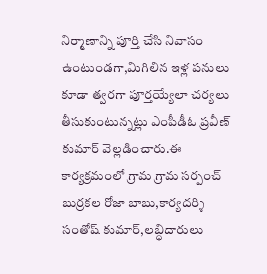నిర్మాణాన్ని పూర్తి చేసి నివాసం ఉంటుండగా,మిగిలిన ఇళ్ల పనులు కూడా త్వరగా పూర్తయ్యేలా చర్యలు తీసుకుంటున్నట్లు ఎంపీడీఓ ప్రవీణ్ కుమార్ వెల్లడించారు.ఈ కార్యక్రమంలో గ్రామ గ్రామ సర్పంచ్ బుర్రకల రోజా బాబు,కార్యదర్శి సంతోష్ కుమార్,లబ్ధిదారులు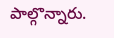పాల్గొన్నారు.